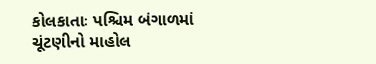કોલકાતાઃ પશ્ચિમ બંગાળમાં ચૂંટણીનો માહોલ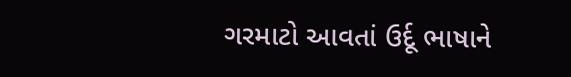ગરમાટો આવતાં ઉર્દૂ ભાષાને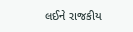લઈને રાજકીય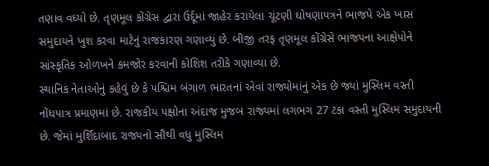તણાવ વધ્યો છે. તૃણમૂલ કોંગ્રેસ દ્વારા ઉર્દૂમાં જાહેર કરાયેલા ચૂંટણી ઘોષણાપત્રને ભાજપે એક ખાસ સમુદાયને ખુશ કરવા માટેનું રાજકારણ ગણાવ્યું છે. બીજી તરફ તૃણમૂલ કોંગ્રેસે ભાજપના આક્ષેપોને સાંસ્કૃતિક ઓળખને કમજોર કરવાની કોશિશ તરીકે ગણાવ્યા છે.
સ્થાનિક નેતાઓનું કહેવું છે કે પશ્ચિમ બંગાળ ભારતનાં એવાં રાજ્યોમાંનું એક છે જ્યાં મુસ્લિમ વસ્તી નોંધપાત્ર પ્રમાણમાં છે. રાજકીય પક્ષોના અંદાજ મુજબ રાજ્યમાં લગભગ 27 ટકા વસ્તી મુસ્લિમ સમુદાયની છે. જેમાં મુર્શિદાબાદ રાજ્યનો સૌથી વધુ મુસ્લિમ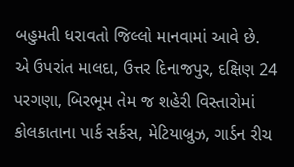બહુમતી ધરાવતો જિલ્લો માનવામાં આવે છે.
એ ઉપરાંત માલદા, ઉત્તર દિનાજપુર, દક્ષિણ 24 પરગણા, બિરભૂમ તેમ જ શહેરી વિસ્તારોમાં કોલકાતાના પાર્ક સર્કસ, મેટિયાબ્રુઝ, ગાર્ડન રીચ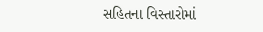સહિતના વિસ્તારોમાં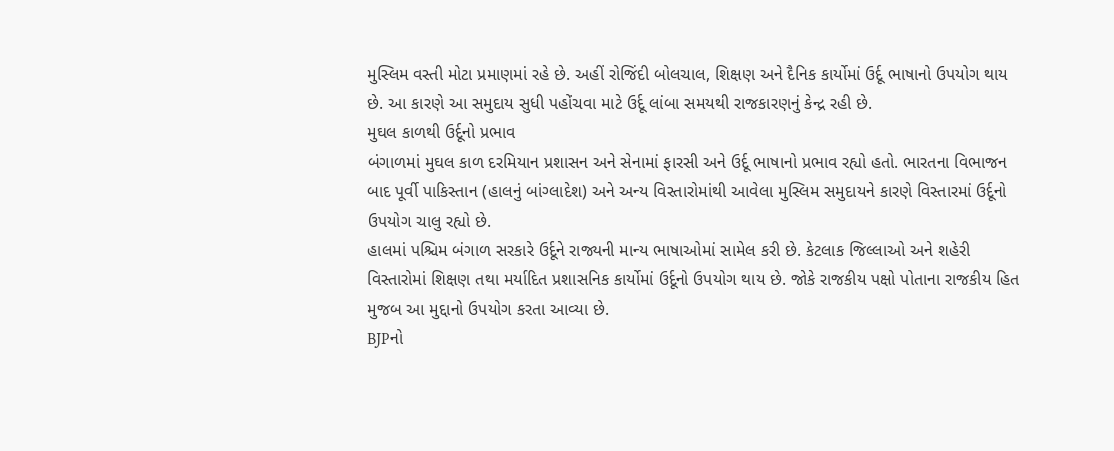મુસ્લિમ વસ્તી મોટા પ્રમાણમાં રહે છે. અહીં રોજિંદી બોલચાલ, શિક્ષણ અને દૈનિક કાર્યોમાં ઉર્દૂ ભાષાનો ઉપયોગ થાય છે. આ કારણે આ સમુદાય સુધી પહોંચવા માટે ઉર્દૂ લાંબા સમયથી રાજકારણનું કેન્દ્ર રહી છે.
મુઘલ કાળથી ઉર્દૂનો પ્રભાવ
બંગાળમાં મુઘલ કાળ દરમિયાન પ્રશાસન અને સેનામાં ફારસી અને ઉર્દૂ ભાષાનો પ્રભાવ રહ્યો હતો. ભારતના વિભાજન બાદ પૂર્વી પાકિસ્તાન (હાલનું બાંગ્લાદેશ) અને અન્ય વિસ્તારોમાંથી આવેલા મુસ્લિમ સમુદાયને કારણે વિસ્તારમાં ઉર્દૂનો ઉપયોગ ચાલુ રહ્યો છે.
હાલમાં પશ્ચિમ બંગાળ સરકારે ઉર્દૂને રાજ્યની માન્ય ભાષાઓમાં સામેલ કરી છે. કેટલાક જિલ્લાઓ અને શહેરી વિસ્તારોમાં શિક્ષણ તથા મર્યાદિત પ્રશાસનિક કાર્યોમાં ઉર્દૂનો ઉપયોગ થાય છે. જોકે રાજકીય પક્ષો પોતાના રાજકીય હિત મુજબ આ મુદ્દાનો ઉપયોગ કરતા આવ્યા છે.
BJPનો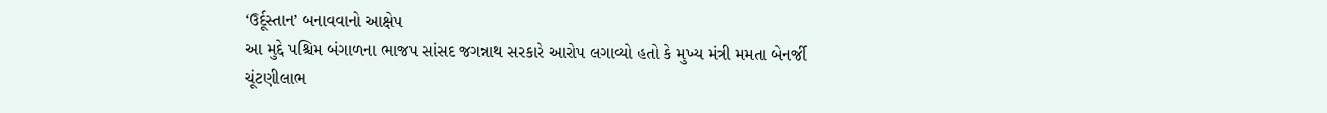‘ઉર્દૂસ્તાન’ બનાવવાનો આક્ષેપ
આ મુદ્દે પશ્ચિમ બંગાળના ભાજપ સાંસદ જગન્નાથ સરકારે આરોપ લગાવ્યો હતો કે મુખ્ય મંત્રી મમતા બેનર્જી ચૂંટણીલાભ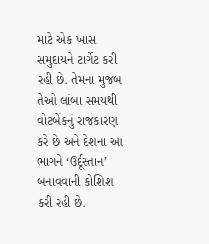માટે એક ખાસ સમુદાયને ટાર્ગેટ કરી રહી છે. તેમના મુજબ તેઓ લાંબા સમયથી વોટબેંકનું રાજકારણ કરે છે અને દેશના આ ભાગને ‘ઉર્દૂસ્તાન’ બનાવવાની કોશિશ કરી રહી છે.